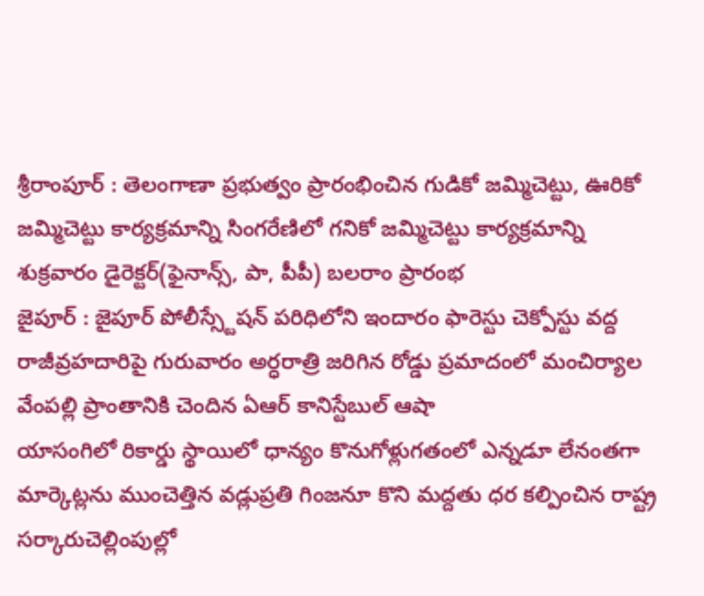శ్రీరాంపూర్ : తెలంగాణా ప్రభుత్వం ప్రారంభించిన గుడికో జమ్మిచెట్టు, ఊరికో జమ్మిచెట్టు కార్యక్రమాన్ని సింగరేణిలో గనికో జమ్మిచెట్టు కార్యక్రమాన్ని శుక్రవారం డైరెక్టర్(ఫైనాన్స్, పా, పీపీ) బలరాం ప్రారంభ
జైపూర్ : జైపూర్ పోలీస్స్టేషన్ పరిధిలోని ఇందారం ఫారెస్టు చెక్పోస్టు వద్ద రాజీవ్రహదారిపై గురువారం అర్ధరాత్రి జరిగిన రోడ్డు ప్రమాదంలో మంచిర్యాల వేంపల్లి ప్రాంతానికి చెందిన ఏఆర్ కానిస్టేబుల్ ఆషా
యాసంగిలో రికార్డు స్థాయిలో ధాన్యం కొనుగోళ్లుగతంలో ఎన్నడూ లేనంతగా మార్కెట్లను ముంచెత్తిన వడ్లుప్రతి గింజనూ కొని మద్దతు ధర కల్పించిన రాష్ట్ర సర్కారుచెల్లింపుల్లో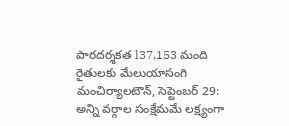పారదర్శకత l37,153 మంది రైతులకు మేలుయాసంగి
మంచిర్యాలటౌన్, సెప్టెంబర్ 29: అన్ని వర్గాల సంక్షేమమే లక్ష్యంగా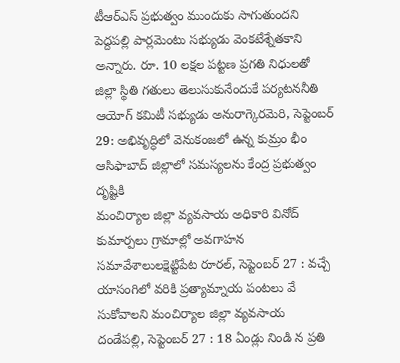టీఆర్ఎస్ ప్రభుత్వం ముందుకు సాగుతుందని పెద్దపల్లి పార్లమెంటు సభ్యుడు వెంకటేశ్నేతకాని అన్నారు. రూ. 10 లక్షల పట్టణ ప్రగతి నిధులతో
జిల్లా స్థితి గతులు తెలుసుకునేందుకే పర్యటననీతి ఆయోగ్ కమిటీ సభ్యుడు అనురాగ్కెరమెరి, సెప్టెంబర్ 29: అభివృద్ధిలో వెనుకంజలో ఉన్న కుమ్రం భీం ఆసిఫాబాద్ జిల్లాలో సమస్యలను కేంద్ర ప్రభుత్వం దృష్టికి
మంచిర్యాల జిల్లా వ్యవసాయ అధికారి వినోద్ కుమార్పలు గ్రామాల్లో అవగాహన సమావేశాలులక్షెట్టిపేట రూరల్, సెప్టెంబర్ 27 : వచ్చే యాసంగిలో వరికి ప్రత్యామ్నాయ పంటలు వే సుకోవాలని మంచిర్యాల జిల్లా వ్యవసాయ
దండేపల్లి, సెప్టెంబర్ 27 : 18 ఏండ్లు నిండి న ప్రతి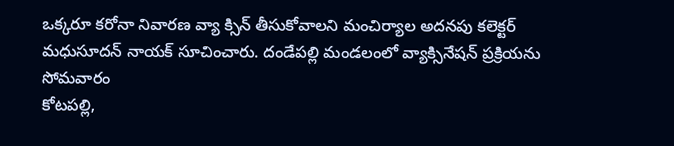ఒక్కరూ కరోనా నివారణ వ్యా క్సిన్ తీసుకోవాలని మంచిర్యాల అదనపు కలెక్టర్ మధుసూదన్ నాయక్ సూచించారు. దండేపల్లి మండలంలో వ్యాక్సినేషన్ ప్రక్రియను సోమవారం
కోటపల్లి,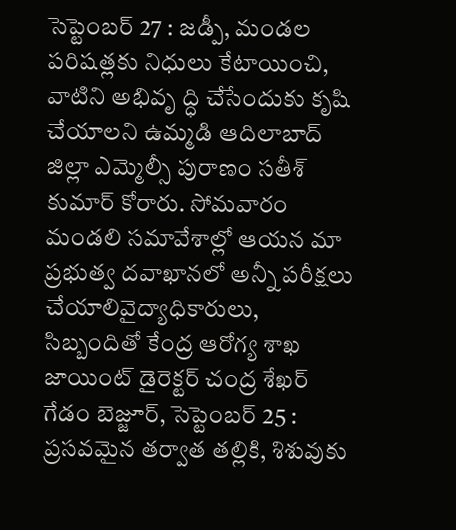సెప్టెంబర్ 27 : జడ్పీ, మండల పరిషత్లకు నిధులు కేటాయించి, వాటిని అభివృ ద్ధి చేసేందుకు కృషి చేయాలని ఉమ్మడి ఆదిలాబాద్ జిల్లా ఎమ్మెల్సీ పురాణం సతీశ్ కుమార్ కోరారు. సోమవారం మండలి సమావేశాల్లో ఆయన మా
ప్రభుత్వ దవాఖానలో అన్నీ పరీక్షలు చేయాలివైద్యాధికారులు, సిబ్బందితో కేంద్ర ఆరోగ్య శాఖ జాయింట్ డైరెక్టర్ చంద్ర శేఖర్ గేడం బెజ్జూర్, సెప్టెంబర్ 25 : ప్రసవమైన తర్వాత తల్లికి, శిశువుకు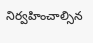నిర్వహించాల్సిన